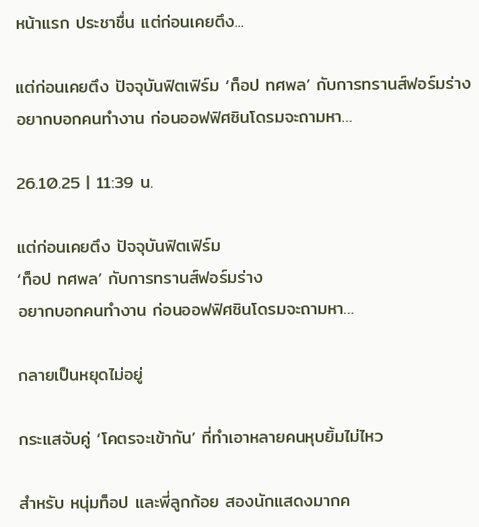หน้าแรก ประชาชื่น แต่ก่อนเคยตึง...

แต่ก่อนเคยตึง ปัจจุบันฟิตเฟิร์ม ‘ท็อป ทศพล’ กับการทรานส์ฟอร์มร่าง อยากบอกคนทำงาน ก่อนออฟฟิศซินโดรมจะถามหา…

26.10.25 | 11:39 น.

แต่ก่อนเคยตึง ปัจจุบันฟิตเฟิร์ม
‘ท็อป ทศพล’ กับการทรานส์ฟอร์มร่าง
อยากบอกคนทำงาน ก่อนออฟฟิศซินโดรมจะถามหา…

กลายเป็นหยุดไม่อยู่

กระแสจับคู่ ‘โคตรจะเข้ากัน’ ที่ทำเอาหลายคนหุบยิ้มไม่ไหว

สำหรับ หนุ่มท็อป และพี่ลูกก้อย สองนักแสดงมากค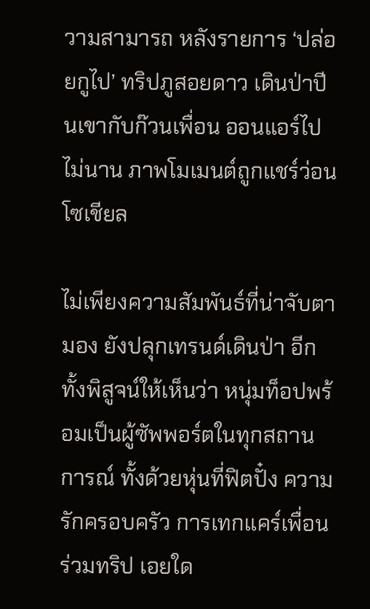วามสามารถ หลังรายการ ‘ปล่อยกูไป’ ทริปภูสอยดาว เดินป่าปีนเขากับก๊วนเพื่อน ออนแอร์ไปไม่นาน ภาพโมเมนต์ถูกแชร์ว่อนโซเชียล

ไม่เพียงความสัมพันธ์ที่น่าจับตามอง ยังปลุกเทรนด์เดินป่า อีกทั้งพิสูจน์ให้เห็นว่า หนุ่มท็อปพร้อมเป็นผู้ซัพพอร์ตในทุกสถานการณ์ ทั้งด้วยหุ่นที่ฟิตปั๋ง ความรักครอบครัว การเทกแคร์เพื่อนร่วมทริป เอยใด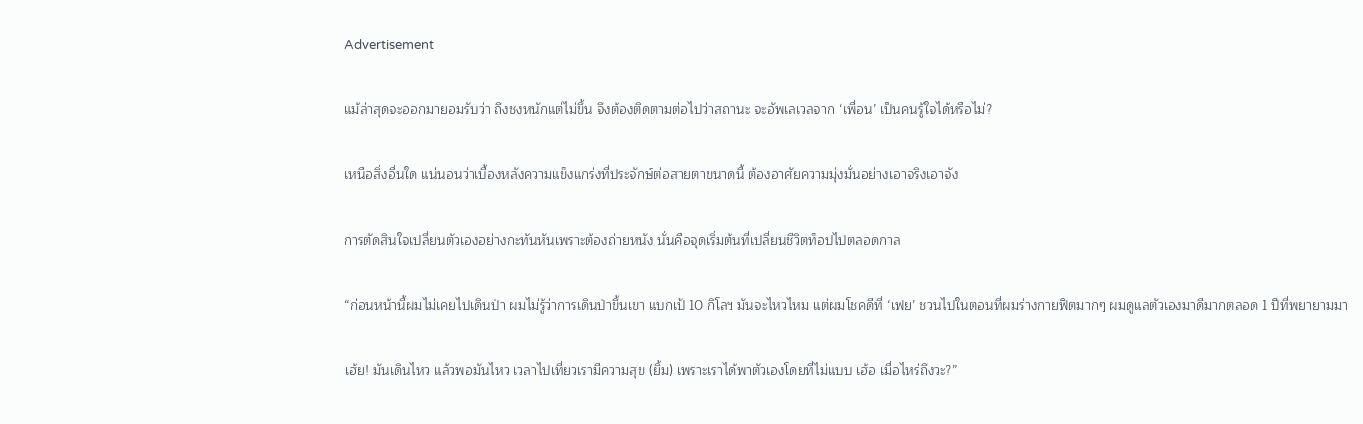Advertisement

แม้ล่าสุดจะออกมายอมรับว่า ถึงชงหนักแต่ไม่ขึ้น จึงต้องติดตามต่อไปว่าสถานะ จะอัพเลเวลจาก ‘เพื่อน’ เป็นคนรู้ใจได้หรือไม่?

เหนือสิ่งอื่นใด แน่นอนว่าเบื้องหลังความแข็งแกร่งที่ประจักษ์ต่อสายตาขนาดนี้ ต้องอาศัยความมุ่งมั่นอย่างเอาจริงเอาจัง

การตัดสินใจเปลี่ยนตัวเองอย่างกะทันหันเพราะต้องถ่ายหนัง นั่นคือจุดเริ่มต้นที่เปลี่ยนชีวิตท็อปไปตลอดกาล

“ก่อนหน้านี้ผมไม่เคยไปเดินป่า ผมไม่รู้ว่าการเดินป่าขึ้นเขา แบกเป้ 10 กิโลฯ มันจะไหวไหม แต่ผมโชคดีที่ ‘เฟย’ ชวนไปในตอนที่ผมร่างกายฟิตมากๆ ผมดูแลตัวเองมาดีมากตลอด 1 ปีที่พยายามมา

เฮ้ย! มันเดินไหว แล้วพอมันไหว เวลาไปเที่ยวเรามีความสุข (ยิ้ม) เพราะเราได้พาตัวเองโดยที่ไม่แบบ เฮ้อ เมื่อไหร่ถึงวะ?”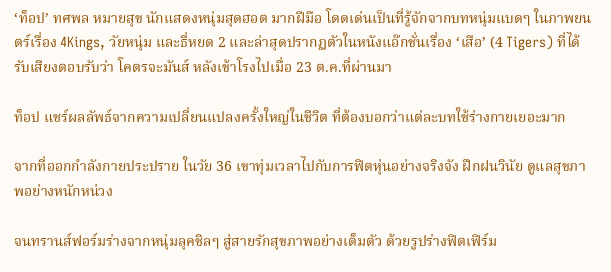‘ท็อป’ ทศพล หมายสุข นักแสดงหนุ่มสุดฮอต มากฝีมือ โดดเด่นเป็นที่รู้จักจากบทหนุ่มแบดๆ ในภาพยนตร์เรื่อง 4Kings, วัยหนุ่ม และธี่หยด 2 และล่าสุดปรากฏตัวในหนังแอ๊กชั่นเรื่อง ‘เสือ’ (4 Tigers) ที่ได้รับเสียงตอบรับว่า โคตรจะมันส์ หลังเข้าโรงไปเมื่อ 23 ต.ค.ที่ผ่านมา

ท็อป แชร์ผลลัพธ์จากความเปลี่ยนแปลงครั้งใหญ่ในชีวิต ที่ต้องบอกว่าแต่ละบทใช้ร่างกายเยอะมาก

จากที่ออกกำลังกายประปราย ในวัย 36 เขาทุ่มเวลาไปกับการฟิตหุ่นอย่างจริงจัง ฝึกฝนวินัย ดูแลสุขภาพอย่างหนักหน่วง

จนทรานส์ฟอร์มร่างจากหนุ่มลุคชิลๆ สู่สายรักสุขภาพอย่างเต็มตัว ด้วยรูปร่างฟิตเฟิร์ม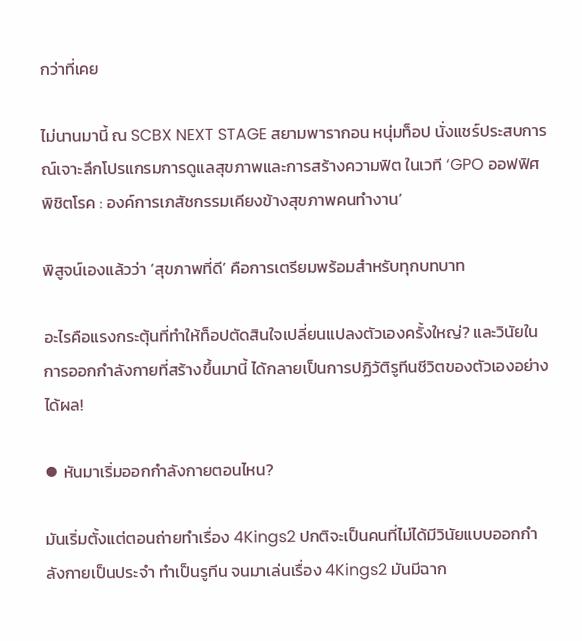กว่าที่เคย

ไม่นานมานี้ ณ SCBX NEXT STAGE สยามพารากอน หนุ่มท็อป นั่งแชร์ประสบการณ์เจาะลึกโปรแกรมการดูแลสุขภาพและการสร้างความฟิต ในเวที ‘GPO ออฟฟิศพิชิตโรค : องค์การเภสัชกรรมเคียงข้างสุขภาพคนทำงาน’

พิสูจน์เองแล้วว่า ‘สุขภาพที่ดี’ คือการเตรียมพร้อมสำหรับทุกบทบาท

อะไรคือแรงกระตุ้นที่ทำให้ท็อปตัดสินใจเปลี่ยนแปลงตัวเองครั้งใหญ่? และวินัยในการออกกำลังกายที่สร้างขึ้นมานี้ ได้กลายเป็นการปฏิวัติรูทีนชีวิตของตัวเองอย่างได้ผล!

⦁ หันมาเริ่มออกกำลังกายตอนไหน?

มันเริ่มตั้งแต่ตอนถ่ายทำเรื่อง 4Kings2 ปกติจะเป็นคนที่ไม่ได้มีวินัยแบบออกกำลังกายเป็นประจำ ทำเป็นรูทีน จนมาเล่นเรื่อง 4Kings2 มันมีฉาก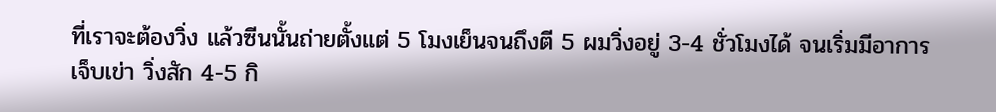ที่เราจะต้องวิ่ง แล้วซีนนั้นถ่ายตั้งแต่ 5 โมงเย็นจนถึงตี 5 ผมวิ่งอยู่ 3-4 ชั่วโมงได้ จนเริ่มมีอาการเจ็บเข่า วิ่งสัก 4-5 กิ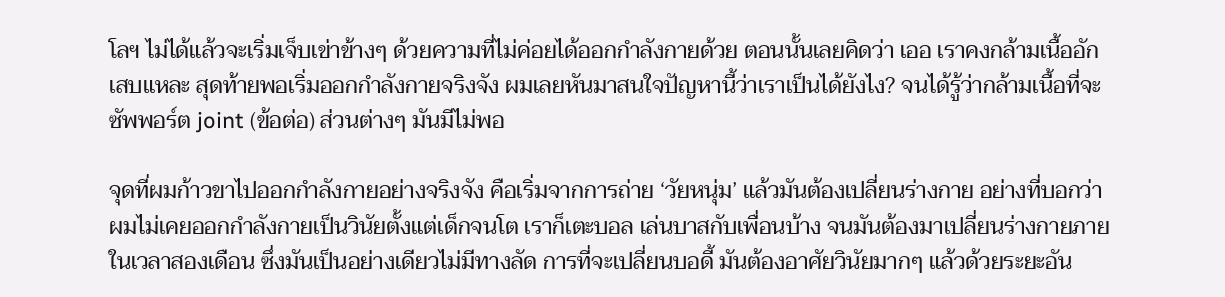โลฯ ไม่ได้แล้วจะเริ่มเจ็บเข่าข้างๆ ด้วยความที่ไม่ค่อยได้ออกกำลังกายด้วย ตอนนั้นเลยคิดว่า เออ เราคงกล้ามเนื้ออักเสบแหละ สุดท้ายพอเริ่มออกกำลังกายจริงจัง ผมเลยหันมาสนใจปัญหานี้ว่าเราเป็นได้ยังไง? จนได้รู้ว่ากล้ามเนื้อที่จะซัพพอร์ต joint (ข้อต่อ) ส่วนต่างๆ มันมีไม่พอ

จุดที่ผมก้าวขาไปออกกำลังกายอย่างจริงจัง คือเริ่มจากการถ่าย ‘วัยหนุ่ม’ แล้วมันต้องเปลี่ยนร่างกาย อย่างที่บอกว่าผมไม่เคยออกกำลังกายเป็นวินัยตั้งแต่เด็กจนโต เราก็เตะบอล เล่นบาสกับเพื่อนบ้าง จนมันต้องมาเปลี่ยนร่างกายภายในเวลาสองเดือน ซึ่งมันเป็นอย่างเดียวไม่มีทางลัด การที่จะเปลี่ยนบอดี้ มันต้องอาศัยวินัยมากๆ แล้วด้วยระยะอัน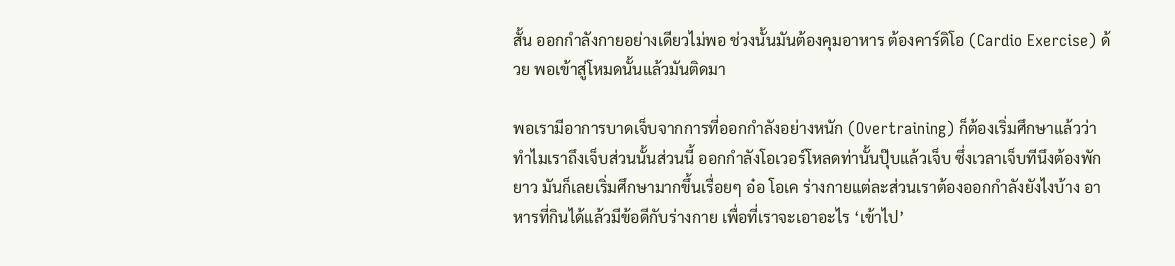สั้น ออกกำลังกายอย่างเดียวไม่พอ ช่วงนั้นมันต้องคุมอาหาร ต้องคาร์ดิโอ (Cardio Exercise) ด้วย พอเข้าสู่โหมดนั้นแล้วมันติดมา

พอเรามีอาการบาดเจ็บจากการที่ออกกำลังอย่างหนัก (Overtraining) ก็ต้องเริ่มศึกษาแล้วว่า ทำไมเราถึงเจ็บส่วนนั้นส่วนนี้ ออกกำลังโอเวอร์โหลดท่านั้นปุ๊บแล้วเจ็บ ซึ่งเวลาเจ็บทีนึงต้องพักยาว มันก็เลยเริ่มศึกษามากขึ้นเรื่อยๆ อ๋อ โอเค ร่างกายแต่ละส่วนเราต้องออกกำลังยังไงบ้าง อาหารที่กินได้แล้วมีข้อดีกับร่างกาย เพื่อที่เราจะเอาอะไร ‘เข้าไป’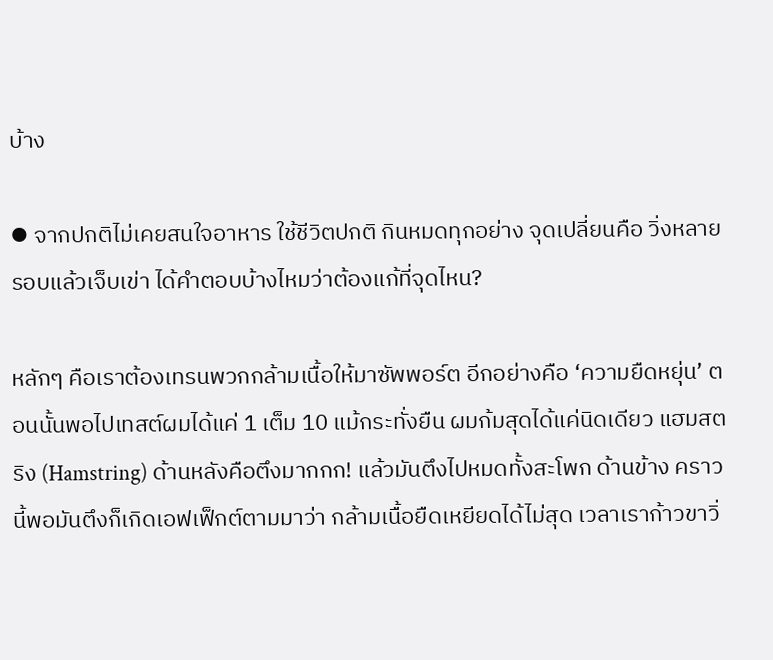บ้าง

⦁ จากปกติไม่เคยสนใจอาหาร ใช้ชีวิตปกติ กินหมดทุกอย่าง จุดเปลี่ยนคือ วิ่งหลายรอบแล้วเจ็บเข่า ได้คำตอบบ้างไหมว่าต้องแก้ที่จุดไหน?

หลักๆ คือเราต้องเทรนพวกกล้ามเนื้อให้มาซัพพอร์ต อีกอย่างคือ ‘ความยืดหยุ่น’ ตอนนั้นพอไปเทสต์ผมได้แค่ 1 เต็ม 10 แม้กระทั่งยืน ผมก้มสุดได้แค่นิดเดียว แฮมสตริง (Hamstring) ด้านหลังคือตึงมากกก! แล้วมันตึงไปหมดทั้งสะโพก ด้านข้าง คราวนี้พอมันตึงก็เกิดเอฟเฟ็กต์ตามมาว่า กล้ามเนื้อยืดเหยียดได้ไม่สุด เวลาเราก้าวขาวิ่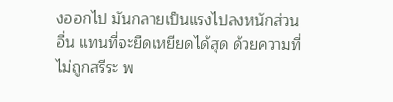งออกไป มันกลายเป็นแรงไปลงหนักส่วนอื่น แทนที่จะยืดเหยียดได้สุด ด้วยความที่ไม่ถูกสรีระ พ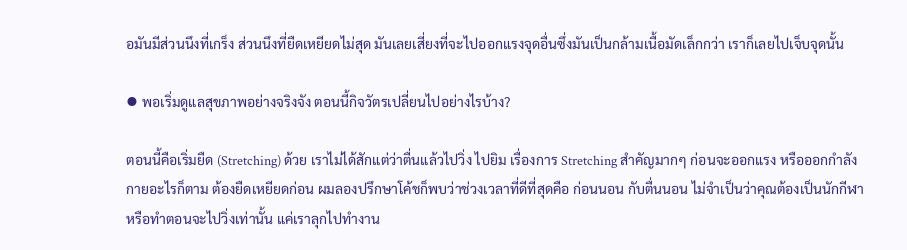อมันมีส่วนนึงที่เกร็ง ส่วนนึงที่ยืดเหยียดไม่สุด มันเลยเสี่ยงที่จะไปออกแรงจุดอื่นซึ่งมันเป็นกล้ามเนื้อมัดเล็กกว่า เราก็เลยไปเจ็บจุดนั้น

⦁ พอเริ่มดูแลสุขภาพอย่างจริงจัง ตอนนี้กิจวัตรเปลี่ยนไปอย่างไรบ้าง?

ตอนนี้คือเริ่มยืด (Stretching) ด้วย เราไม่ได้สักแต่ว่าตื่นแล้วไปวิ่ง ไปยิม เรื่องการ Stretching สำคัญมากๆ ก่อนจะออกแรง หรือออกกำลังกายอะไรก็ตาม ต้องยืดเหยียดก่อน ผมลองปรึกษาโค้ชก็พบว่าช่วงเวลาที่ดีที่สุดคือ ก่อนนอน กับตื่นนอน ไม่จำเป็นว่าคุณต้องเป็นนักกีฬา หรือทำตอนจะไปวิ่งเท่านั้น แค่เราลุกไปทำงาน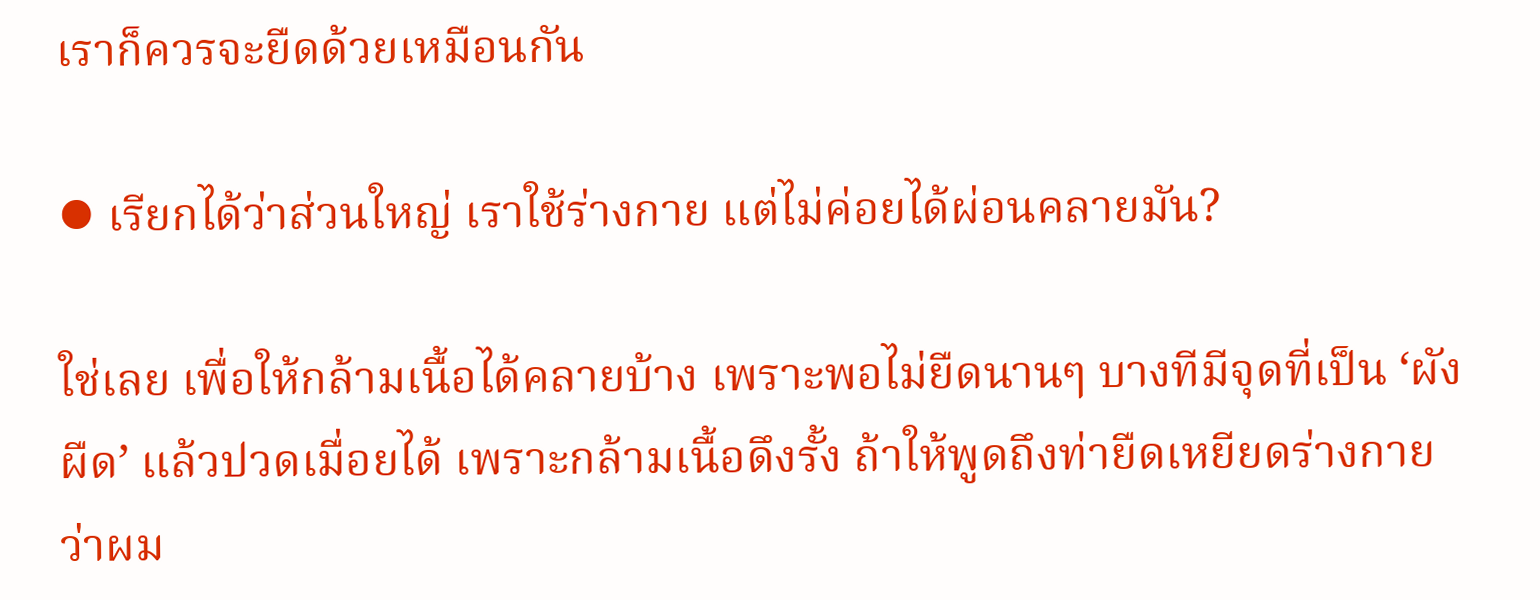เราก็ควรจะยืดด้วยเหมือนกัน

⦁ เรียกได้ว่าส่วนใหญ่ เราใช้ร่างกาย แต่ไม่ค่อยได้ผ่อนคลายมัน?

ใช่เลย เพื่อให้กล้ามเนื้อได้คลายบ้าง เพราะพอไม่ยืดนานๆ บางทีมีจุดที่เป็น ‘ผังผืด’ แล้วปวดเมื่อยได้ เพราะกล้ามเนื้อดึงรั้ง ถ้าให้พูดถึงท่ายืดเหยียดร่างกายว่าผม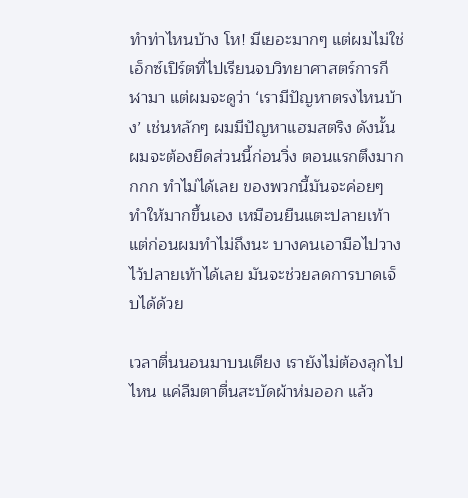ทำท่าไหนบ้าง โห! มีเยอะมากๆ แต่ผมไม่ใช่เอ็กซ์เปิร์ตที่ไปเรียนจบวิทยาศาสตร์การกีฬามา แต่ผมจะดูว่า ‘เรามีปัญหาตรงไหนบ้าง’ เช่นหลักๆ ผมมีปัญหาแฮมสตริง ดังนั้นผมจะต้องยืดส่วนนี้ก่อนวิ่ง ตอนแรกตึงมากกกก ทำไม่ได้เลย ของพวกนี้มันจะค่อยๆ ทำให้มากขึ้นเอง เหมือนยืนแตะปลายเท้า แต่ก่อนผมทำไม่ถึงนะ บางคนเอามือไปวางไว้ปลายเท้าได้เลย มันจะช่วยลดการบาดเจ็บได้ด้วย

เวลาตื่นนอนมาบนเตียง เรายังไม่ต้องลุกไปไหน แค่ลืมตาตื่นสะบัดผ้าห่มออก แล้ว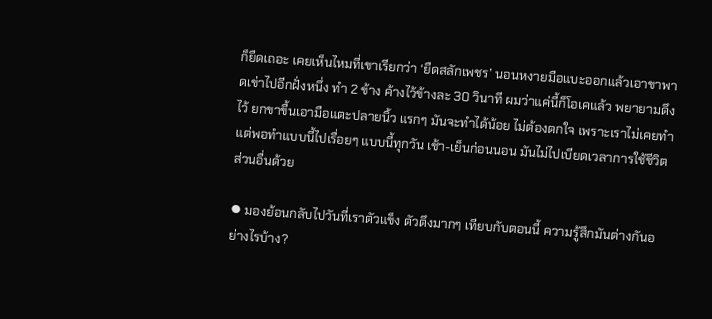ก็ยืดเถอะ เคยเห็นไหมที่เขาเรียกว่า ‘ยืดสลักเพชร’ นอนหงายมือแบะออกแล้วเอาขาพาดเข่าไปอีกฝั่งหนึ่ง ทำ 2 ข้าง ค้างไว้ข้างละ 30 วินาที ผมว่าแค่นี้ก็โอเคแล้ว พยายามดึงไว้ ยกขาขื้นเอามือแตะปลายนิ้ว แรกๆ มันจะทำได้น้อย ไม่ต้องตกใจ เพราะเราไม่เคยทำ แต่พอทำแบบนี้ไปเรื่อยๆ แบบนี้ทุกวัน เช้า-เย็นก่อนนอน มันไม่ไปเบียดเวลาการใช้ชีวิตส่วนอื่นด้วย

⦁ มองย้อนกลับไปวันที่เราตัวแข็ง ตัวตึงมากๆ เทียบกับตอนนี้ ความรู้สึกมันต่างกันอย่างไรบ้าง?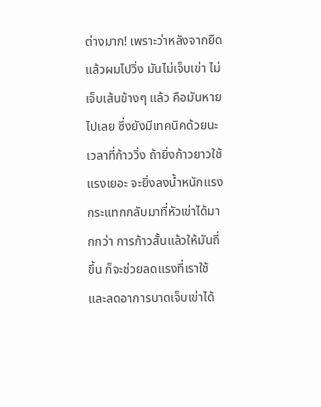ต่างมาก! เพราะว่าหลังจากยืดแล้วผมไปวิ่ง มันไม่เจ็บเข่า ไม่เจ็บเส้นข้างๆ แล้ว คือมันหายไปเลย ซึ่งยังมีเทคนิคด้วยนะ เวลาที่ก้าววิ่ง ถ้ายิ่งก้าวยาวใช้แรงเยอะ จะยิ่งลงน้ำหนักแรงกระแทกกลับมาที่หัวเข่าได้มากกว่า การก้าวสั้นแล้วให้มันถี่ขึ้น ก็จะช่วยลดแรงที่เราใช้และลดอาการบาดเจ็บเข่าได้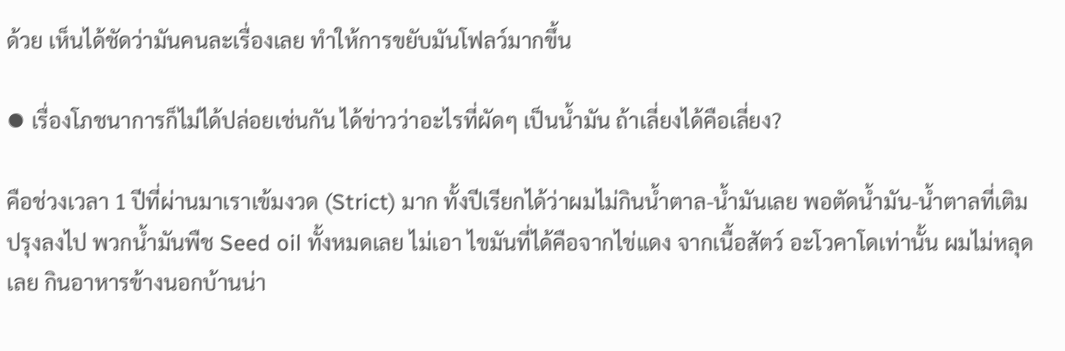ด้วย เห็นได้ชัดว่ามันคนละเรื่องเลย ทำให้การขยับมันโฟลว์มากขึ้น

⦁ เรื่องโภชนาการก็ไม่ได้ปล่อยเช่นกัน ได้ข่าวว่าอะไรที่ผัดๆ เป็นน้ำมัน ถ้าเลี่ยงได้คือเลี่ยง?

คือช่วงเวลา 1 ปีที่ผ่านมาเราเข้มงวด (Strict) มาก ทั้งปีเรียกได้ว่าผมไม่กินน้ำตาล-น้ำมันเลย พอตัดน้ำมัน-น้ำตาลที่เติมปรุงลงไป พวกน้ำมันพืช Seed oil ทั้งหมดเลย ไม่เอา ไขมันที่ได้คือจากไข่แดง จากเนื้อสัตว์ อะโวคาโดเท่านั้น ผมไม่หลุดเลย กินอาหารข้างนอกบ้านน่า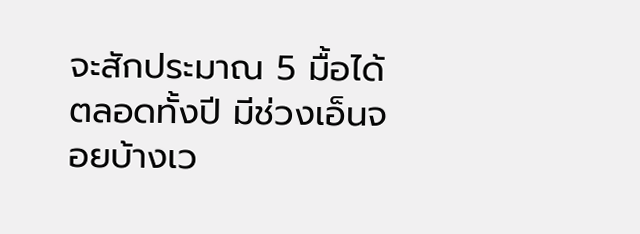จะสักประมาณ 5 มื้อได้ตลอดทั้งปี มีช่วงเอ็นจอยบ้างเว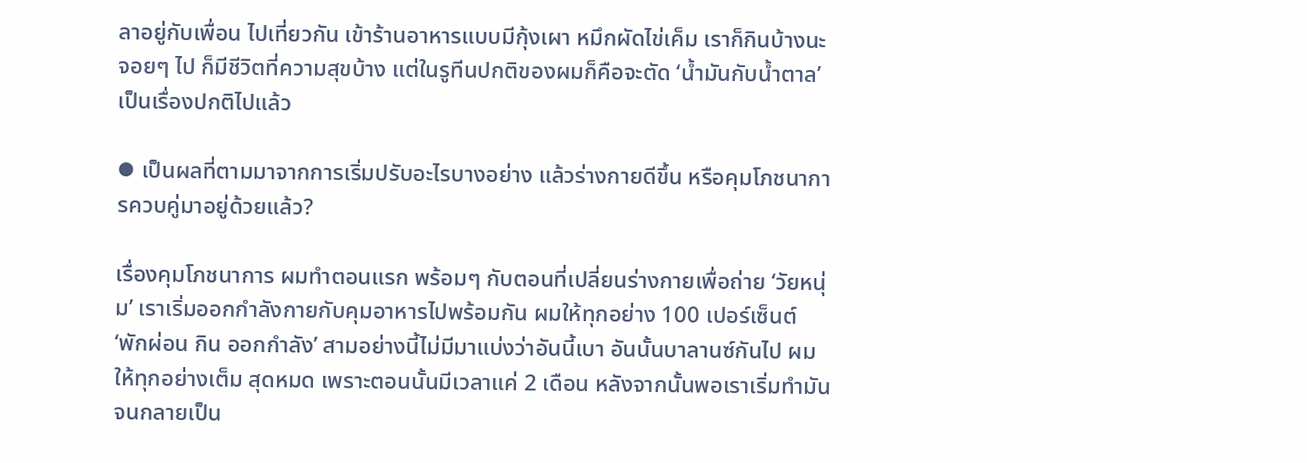ลาอยู่กับเพื่อน ไปเที่ยวกัน เข้าร้านอาหารแบบมีกุ้งเผา หมึกผัดไข่เค็ม เราก็กินบ้างนะ จอยๆ ไป ก็มีชีวิตที่ความสุขบ้าง แต่ในรูทีนปกติของผมก็คือจะตัด ‘น้ำมันกับน้ำตาล’ เป็นเรื่องปกติไปแล้ว

⦁ เป็นผลที่ตามมาจากการเริ่มปรับอะไรบางอย่าง แล้วร่างกายดีขึ้น หรือคุมโภชนาการควบคู่มาอยู่ด้วยแล้ว?

เรื่องคุมโภชนาการ ผมทำตอนแรก พร้อมๆ กับตอนที่เปลี่ยนร่างกายเพื่อถ่าย ‘วัยหนุ่ม’ เราเริ่มออกกำลังกายกับคุมอาหารไปพร้อมกัน ผมให้ทุกอย่าง 100 เปอร์เซ็นต์ ‘พักผ่อน กิน ออกกำลัง’ สามอย่างนี้ไม่มีมาแบ่งว่าอันนี้เบา อันนั้นบาลานซ์กันไป ผมให้ทุกอย่างเต็ม สุดหมด เพราะตอนนั้นมีเวลาแค่ 2 เดือน หลังจากนั้นพอเราเริ่มทำมันจนกลายเป็น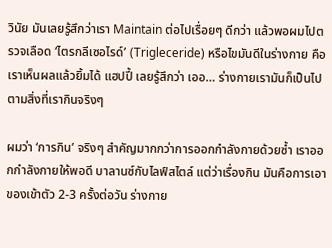วินัย มันเลยรู้สึกว่าเรา Maintain ต่อไปเรื่อยๆ ดีกว่า แล้วพอผมไปตรวจเลือด ‘ไตรกลีเซอไรด์’ (Trigleceride) หรือไขมันดีในร่างกาย คือเราเห็นผลแล้วยิ้มได้ แฮปปี้ เลยรู้สึกว่า เออ… ร่างกายเรามันก็เป็นไปตามสิ่งที่เรากินจริงๆ

ผมว่า ‘การกิน’ จริงๆ สำคัญมากกว่าการออกกำลังกายด้วยซ้ำ เราออกกำลังกายให้พอดี บาลานซ์กับไลฟ์สไตล์ แต่ว่าเรื่องกิน มันคือการเอาของเข้าตัว 2-3 ครั้งต่อวัน ร่างกาย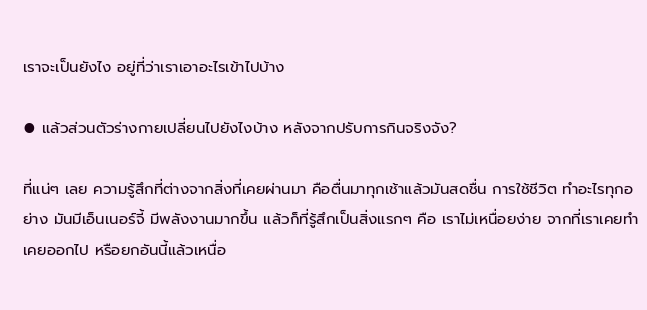เราจะเป็นยังไง อยู่ที่ว่าเราเอาอะไรเข้าไปบ้าง

⦁ แล้วส่วนตัวร่างกายเปลี่ยนไปยังไงบ้าง หลังจากปรับการกินจริงจัง?

ที่แน่ๆ เลย ความรู้สึกที่ต่างจากสิ่งที่เคยผ่านมา คือตื่นมาทุกเช้าแล้วมันสดชื่น การใช้ชีวิต ทำอะไรทุกอย่าง มันมีเอ็นเนอร์จี้ มีพลังงานมากขึ้น แล้วก็ที่รู้สึกเป็นสิ่งแรกๆ คือ เราไม่เหนื่อยง่าย จากที่เราเคยทำ เคยออกไป หรือยกอันนี้แล้วเหนื่อ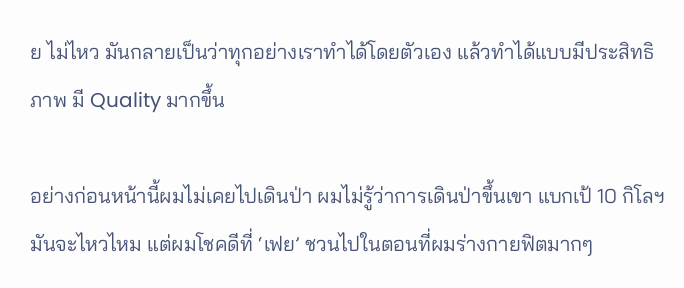ย ไม่ไหว มันกลายเป็นว่าทุกอย่างเราทำได้โดยตัวเอง แล้วทำได้แบบมีประสิทธิภาพ มี Quality มากขึ้น

อย่างก่อนหน้านี้ผมไม่เคยไปเดินป่า ผมไม่รู้ว่าการเดินป่าขึ้นเขา แบกเป้ 10 กิโลฯ มันจะไหวไหม แต่ผมโชคดีที่ ‘เฟย’ ชวนไปในตอนที่ผมร่างกายฟิตมากๆ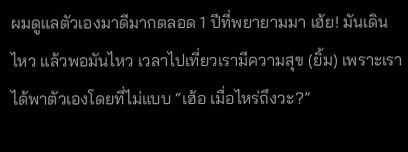ผมดูแลตัวเองมาดีมากตลอด 1 ปีที่พยายามมา เฮ้ย! มันเดินไหว แล้วพอมันไหว เวลาไปเที่ยวเรามีความสุข (ยิ้ม) เพราะเราได้พาตัวเองโดยที่ไม่แบบ “เฮ้อ เมื่อไหร่ถึงวะ?”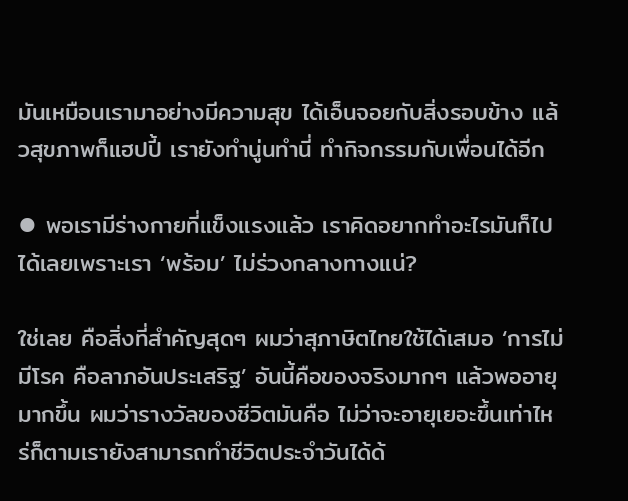มันเหมือนเรามาอย่างมีความสุข ได้เอ็นจอยกับสิ่งรอบข้าง แล้วสุขภาพก็แฮปปี้ เรายังทำนู่นทำนี่ ทำกิจกรรมกับเพื่อนได้อีก

⦁ พอเรามีร่างกายที่แข็งแรงแล้ว เราคิดอยากทำอะไรมันก็ไปได้เลยเพราะเรา ‘พร้อม’ ไม่ร่วงกลางทางแน่?

ใช่เลย คือสิ่งที่สำคัญสุดๆ ผมว่าสุภาษิตไทยใช้ได้เสมอ ‘การไม่มีโรค คือลาภอันประเสริฐ’ อันนี้คือของจริงมากๆ แล้วพออายุมากขึ้น ผมว่ารางวัลของชีวิตมันคือ ไม่ว่าจะอายุเยอะขึ้นเท่าไหร่ก็ตามเรายังสามารถทำชีวิตประจำวันได้ด้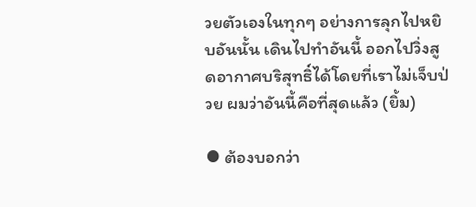วยตัวเองในทุกๆ อย่างการลุกไปหยิบอันนั้น เดินไปทำอันนี้ ออกไปวิ่งสูดอากาศบริสุทธิ์ได้โดยที่เราไม่เจ็บป่วย ผมว่าอันนี้คือที่สุดแล้ว (ยิ้ม)

⦁ ต้องบอกว่า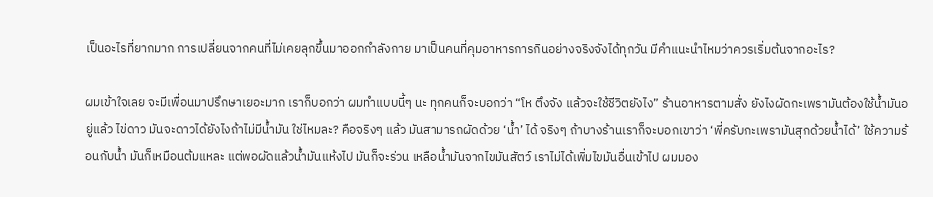เป็นอะไรที่ยากมาก การเปลี่ยนจากคนที่ไม่เคยลุกขึ้นมาออกกำลังกาย มาเป็นคนที่คุมอาหารการกินอย่างจริงจังได้ทุกวัน มีคำแนะนำไหมว่าควรเริ่มต้นจากอะไร?

ผมเข้าใจเลย จะมีเพื่อนมาปรึกษาเยอะมาก เราก็บอกว่า ผมทำแบบนี้ๆ นะ ทุกคนก็จะบอกว่า “โห ตึงจัง แล้วจะใช้ชีวิตยังไง” ร้านอาหารตามสั่ง ยังไงผัดกะเพรามันต้องใช้น้ำมันอยู่แล้ว ไข่ดาว มันจะดาวได้ยังไงถ้าไม่มีน้ำมัน ใช่ไหมละ? คือจริงๆ แล้ว มันสามารถผัดด้วย ‘น้ำ’ ได้ จริงๆ ถ้าบางร้านเราก็จะบอกเขาว่า ‘พี่ครับกะเพรามันสุกด้วยน้ำได้’ ใช้ความร้อนกับน้ำ มันก็เหมือนต้มแหละ แต่พอผัดแล้วน้ำมันแห้งไป มันก็จะร่วน เหลือน้ำมันจากไขมันสัตว์ เราไม่ได้เพิ่มไขมันอื่นเข้าไป ผมมอง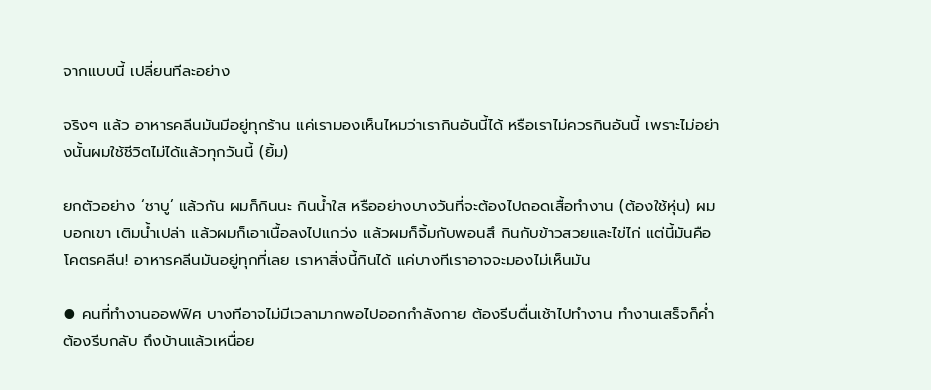จากแบบนี้ เปลี่ยนทีละอย่าง

จริงๆ แล้ว อาหารคลีนมันมีอยู่ทุกร้าน แค่เรามองเห็นไหมว่าเรากินอันนี้ได้ หรือเราไม่ควรกินอันนี้ เพราะไม่อย่างนั้นผมใช้ชีวิตไม่ได้แล้วทุกวันนี้ (ยิ้ม)

ยกตัวอย่าง ‘ชาบู’ แล้วกัน ผมก็กินนะ กินน้ำใส หรืออย่างบางวันที่จะต้องไปถอดเสื้อทำงาน (ต้องใช้หุ่น) ผมบอกเขา เติมน้ำเปล่า แล้วผมก็เอาเนื้อลงไปแกว่ง แล้วผมก็จิ้มกับพอนสึ กินกับข้าวสวยและไข่ไก่ แต่นี้มันคือ โคตรคลีน! อาหารคลีนมันอยู่ทุกที่เลย เราหาสิ่งนี้กินได้ แค่บางทีเราอาจจะมองไม่เห็นมัน

⦁ คนที่ทำงานออฟฟิศ บางทีอาจไม่มีเวลามากพอไปออกกำลังกาย ต้องรีบตื่นเช้าไปทำงาน ทำงานเสร็จก็ค่ำ ต้องรีบกลับ ถึงบ้านแล้วเหนื่อย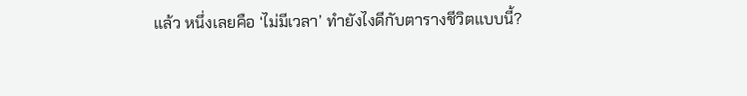แล้ว หนึ่งเลยคือ ‘ไม่มีเวลา’ ทำยังไงดีกับตารางชีวิตแบบนี้?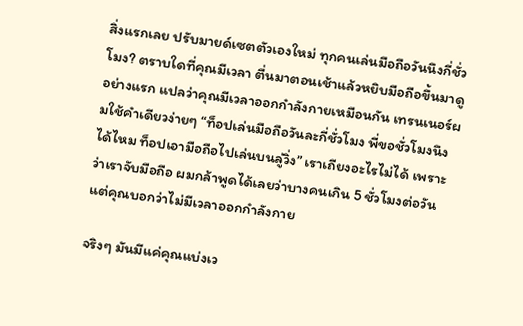สิ่งแรกเลย ปรับมายด์เซตตัวเองใหม่ ทุกคนเล่นมือถือวันนึงกี่ชั่วโมง? ตราบใดที่คุณมีเวลา ตื่นมาตอนเช้าแล้วหยิบมือถือขึ้นมาดูอย่างแรก แปลว่าคุณมีเวลาออกกำลังกายเหมือนกัน เทรนเนอร์ผมใช้คำเดียวง่ายๆ “ท็อปเล่นมือถือวันละกี่ชั่วโมง พี่ขอชั่วโมงนึงได้ไหม ท็อปเอามือถือไปเล่นบนลู่วิ่ง” เราเถียงอะไรไม่ได้ เพราะว่าเราจับมือถือ ผมกล้าพูดได้เลยว่าบางคนเกิน 5 ชั่วโมงต่อวัน แต่คุณบอกว่าไม่มีเวลาออกกำลังกาย

จริงๆ มันมีแค่คุณแบ่งเว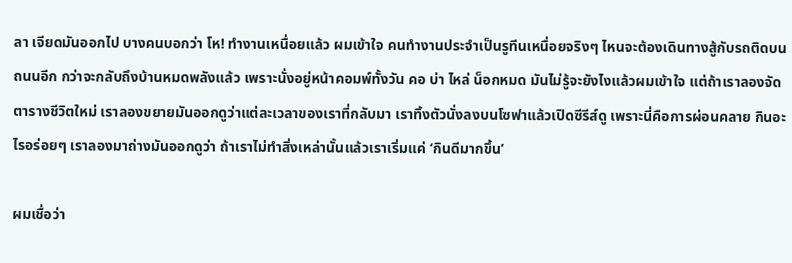ลา เจียดมันออกไป บางคนบอกว่า โห! ทำงานเหนื่อยแล้ว ผมเข้าใจ คนทำงานประจำเป็นรูทีนเหนื่อยจริงๆ ไหนจะต้องเดินทางสู้กับรถติดบนถนนอีก กว่าจะกลับถึงบ้านหมดพลังแล้ว เพราะนั่งอยู่หน้าคอมพ์ทั้งวัน คอ บ่า ไหล่ น็อกหมด มันไม่รู้จะยังไงแล้วผมเข้าใจ แต่ถ้าเราลองจัดตารางชีวิตใหม่ เราลองขยายมันออกดูว่าแต่ละเวลาของเราที่กลับมา เราทิ้งตัวนั่งลงบนโซฟาแล้วเปิดซีรีส์ดู เพราะนี่คือการผ่อนคลาย กินอะไรอร่อยๆ เราลองมาถ่างมันออกดูว่า ถ้าเราไม่ทำสิ่งเหล่านั้นแล้วเราเริ่มแค่ ‘กินดีมากขึ้น’

ผมเชื่อว่า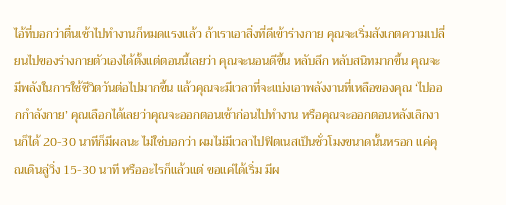ไอ้ที่บอกว่าตื่นเช้าไปทำงานก็หมดแรงแล้ว ถ้าเราเอาสิ่งที่ดีเข้าร่างกาย คุณจะเริ่มสังเกตความเปลี่ยนไปของร่างกายตัวเองได้ตั้งแต่ตอนนี้เลยว่า คุณจะนอนดีขึ้น หลับลึก หลับสนิทมากขึ้น คุณจะมีพลังในการใช้ชีวิตวันต่อไปมากขึ้น แล้วคุณจะมีเวลาที่จะแบ่งเอาพลังงานที่เหลือของคุณ ‘ไปออกกำลังกาย’ คุณเลือกได้เลยว่าคุณจะออกตอนเช้าก่อนไปทำงาน หรือคุณจะออกตอนหลังเลิกงานก็ได้ 20-30 นาทีก็มีผลนะ ไม่ใช่บอกว่า ผมไม่มีเวลาไปฟิตเนสเป็นชั่วโมงขนาดนั้นหรอก แค่คุณเดินลู่วิ่ง 15-30 นาที หรืออะไรก็แล้วแต่ ขอแค่ได้เริ่ม มีผ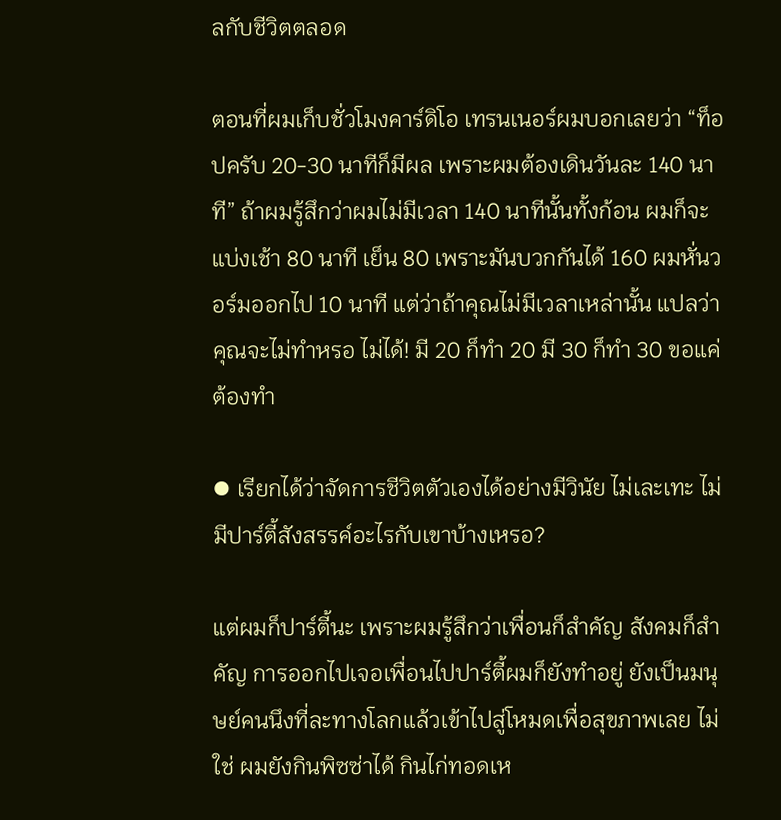ลกับชีวิตตลอด

ตอนที่ผมเก็บชั่วโมงคาร์ดิโอ เทรนเนอร์ผมบอกเลยว่า “ท็อปครับ 20-30 นาทีก็มีผล เพราะผมต้องเดินวันละ 140 นาที” ถ้าผมรู้สึกว่าผมไม่มีเวลา 140 นาทีนั้นทั้งก้อน ผมก็จะแบ่งเช้า 80 นาที เย็น 80 เพราะมันบวกกันได้ 160 ผมหั่นวอร์มออกไป 10 นาที แต่ว่าถ้าคุณไม่มีเวลาเหล่านั้น แปลว่าคุณจะไม่ทำหรอ ไม่ได้! มี 20 ก็ทำ 20 มี 30 ก็ทำ 30 ขอแค่ต้องทำ

⦁ เรียกได้ว่าจัดการชีวิตตัวเองได้อย่างมีวินัย ไม่เละเทะ ไม่มีปาร์ตี้สังสรรค์อะไรกับเขาบ้างเหรอ?

แต่ผมก็ปาร์ตี้นะ เพราะผมรู้สึกว่าเพื่อนก็สำคัญ สังคมก็สำคัญ การออกไปเจอเพื่อนไปปาร์ตี้ผมก็ยังทำอยู่ ยังเป็นมนุษย์คนนึงที่ละทางโลกแล้วเข้าไปสู่โหมดเพื่อสุขภาพเลย ไม่ใช่ ผมยังกินพิซซ่าได้ กินไก่ทอดเห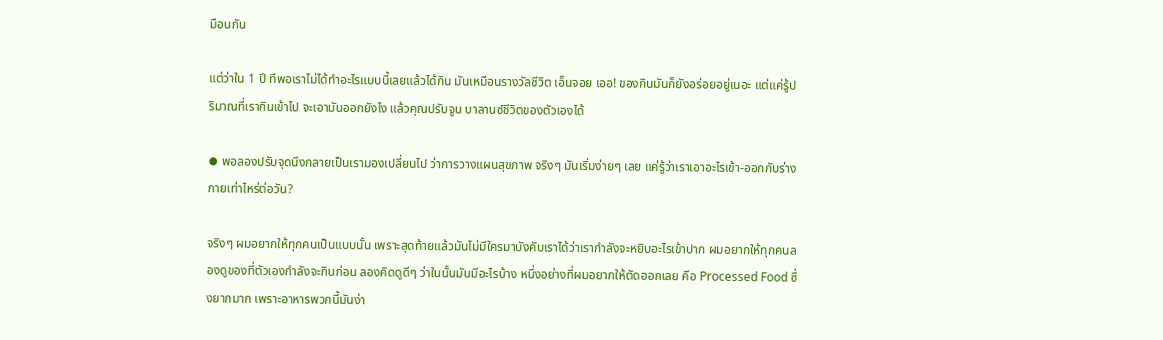มือนกัน

แต่ว่าใน 1 ปี ทีพอเราไม่ได้ทำอะไรแบบนี้เลยแล้วได้กิน มันเหมือนรางวัลชีวิต เอ็นจอย เออ! ของกินมันก็ยังอร่อยอยู่เนอะ แต่แค่รู้ปริมาณที่เรากินเข้าไป จะเอามันออกยังไง แล้วคุณปรับจูน บาลานซ์ชีวิตของตัวเองได้

⦁ พอลองปรับจุดนึงกลายเป็นเรามองเปลี่ยนไป ว่าการวางแผนสุขภาพ จริงๆ มันเริ่มง่ายๆ เลย แค่รู้ว่าเราเอาอะไรเข้า-ออกกับร่างกายเท่าไหร่ต่อวัน?

จริงๆ ผมอยากให้ทุกคนเป็นแบบนั้น เพราะสุดท้ายแล้วมันไม่มีใครมาบังคับเราได้ว่าเรากำลังจะหยิบอะไรเข้าปาก ผมอยากให้ทุกคนลองดูของที่ตัวเองกำลังจะกินก่อน ลองคิดดูดีๆ ว่าในนั้นมันมีอะไรบ้าง หนึ่งอย่างที่ผมอยากให้ตัดออกเลย คือ Processed Food ซึ่งยากมาก เพราะอาหารพวกนี้มันง่า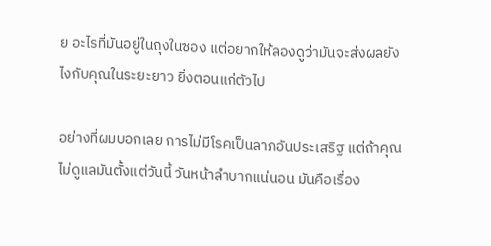ย อะไรที่มันอยู่ในถุงในซอง แต่อยากให้ลองดูว่ามันจะส่งผลยังไงกับคุณในระยะยาว ยิ่งตอนแก่ตัวไป

อย่างที่ผมบอกเลย การไม่มีโรคเป็นลาภอันประเสริฐ แต่ถ้าคุณไม่ดูแลมันตั้งแต่วันนี้ วันหน้าลำบากแน่นอน มันคือเรื่อง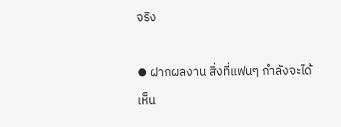จริง

⦁ ฝากผลงาน สิ่งที่แฟนๆ กำลังจะได้เห็น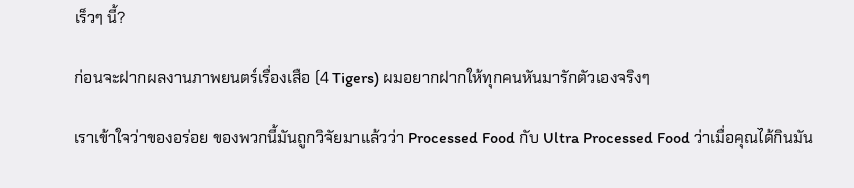เร็วๆ นี้?

ก่อนจะฝากผลงานภาพยนตร์เรื่องเสือ (4 Tigers) ผมอยากฝากให้ทุกคนหันมารักตัวเองจริงๆ

เราเข้าใจว่าของอร่อย ของพวกนี้มันถูกวิจัยมาแล้วว่า Processed Food กับ Ultra Processed Food ว่าเมื่อคุณได้กินมัน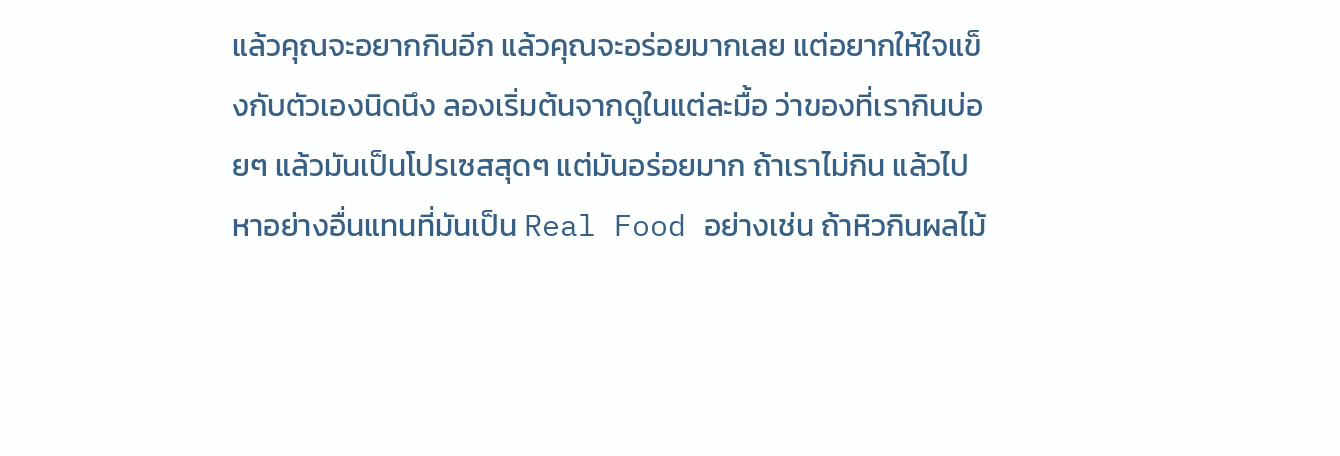แล้วคุณจะอยากกินอีก แล้วคุณจะอร่อยมากเลย แต่อยากให้ใจแข็งกับตัวเองนิดนึง ลองเริ่มต้นจากดูในแต่ละมื้อ ว่าของที่เรากินบ่อยๆ แล้วมันเป็นโปรเซสสุดๆ แต่มันอร่อยมาก ถ้าเราไม่กิน แล้วไปหาอย่างอื่นแทนที่มันเป็น Real Food อย่างเช่น ถ้าหิวกินผลไม้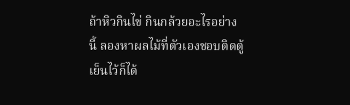ถ้าหิวกินไข่ กินกล้วยอะไรอย่างนี้ ลองหาผลไม้ที่ตัวเองชอบติดตู้เย็นไว้ก็ได้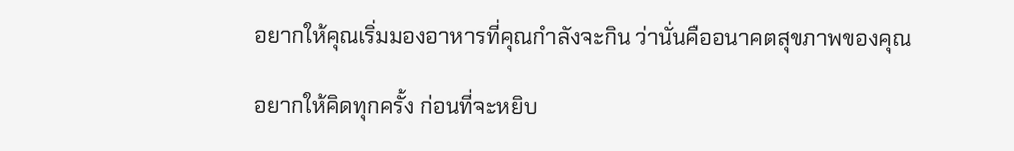อยากให้คุณเริ่มมองอาหารที่คุณกำลังจะกิน ว่านั่นคืออนาคตสุขภาพของคุณ

อยากให้คิดทุกครั้ง ก่อนที่จะหยิบ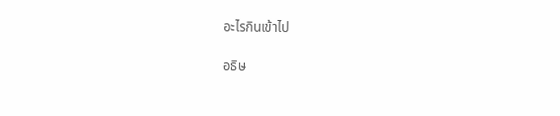อะไรกินเข้าไป

อธิษ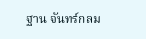ฐาน จันทร์กลม